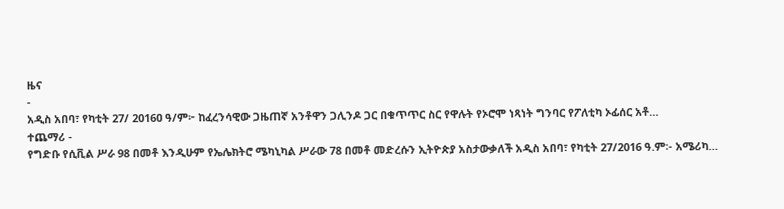ዜና
-
አዲስ አበባ፣ የካቲት 27/ 2016ዐ ዓ/ም፦ ከፈረንሳዊው ጋዜጠኛ አንቶዋን ጋሊንዶ ጋር በቁጥጥር ስር የዋሉት የኦሮሞ ነጻነት ግንባር የፖለቲካ ኦፊሰር አቶ…
ተጨማሪ -
የግድቡ የሲቪል ሥራ 98 በመቶ እንዲሁም የኤሌክትሮ ሜካኒካል ሥራው 78 በመቶ መድረሱን ኢትዮጵያ አስታውቃለች አዲስ አበባ፣ የካቲት 27/2016 ዓ.ም፡- አሜሪካ…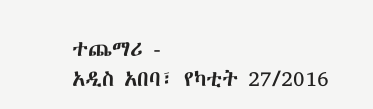ተጨማሪ -
አዲስ አበባ፣ የካቲት 27/2016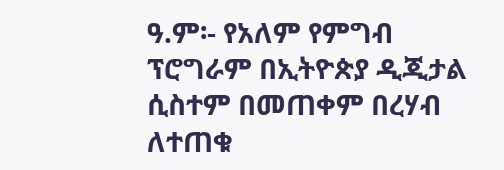ዓ.ም፡- የአለም የምግብ ፕሮግራም በኢትዮጵያ ዲጂታል ሲስተም በመጠቀም በረሃብ ለተጠቁ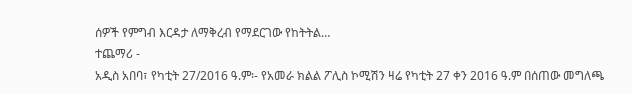ሰዎች የምግብ እርዳታ ለማቅረብ የማደርገው የከትትል…
ተጨማሪ -
አዲስ አበባ፣ የካቲት 27/2016 ዓ.ም፡- የአመራ ክልል ፖሊስ ኮሚሽን ዛሬ የካቲት 27 ቀን 2016 ዓ.ም በሰጠው መግለጫ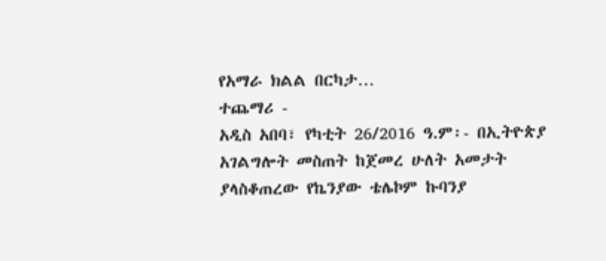የአማራ ክልል በርካታ…
ተጨማሪ -
አዲስ አበባ፣ የካቲት 26/2016 ዓ.ም፡- በኢትዮጵያ አገልግሎት መስጠት ከጀመረ ሁለት አመታት ያላስቆጠረው የኬንያው ቴሌኮም ኩባንያ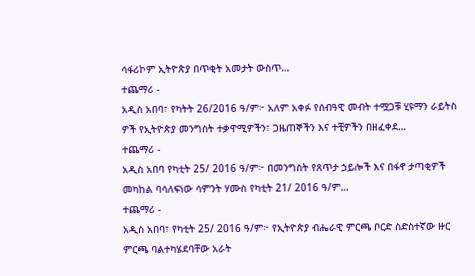ሳፋሪኮም ኢትዮጵያ በጥቂት አመታት ውስጥ…
ተጨማሪ -
አዲስ አበባ፣ የካትት 26/2016 ዓ/ም፦ አለም አቀፉ የሰብዓዊ መብት ተሟጋቹ ሂዩማን ራይትስ ዎች የኢትዮጵያ መንግስት ተቃዋሚዎችን፣ ጋዜጠኞችን እና ተቺዎችን በዘፈቀደ…
ተጨማሪ -
አዲስ አበባ የካቲት 25/ 2016 ዓ/ም፦ በመንግስት የጸጥታ ኃይሎች እና በፋኖ ታጣቂዎች መካከል ባሳለፍነው ሳምንት ሃሙስ የካቲት 21/ 2016 ዓ/ም…
ተጨማሪ -
አዲስ አበባ፣ የካቲት 25/ 2016 ዓ/ም፦ የኢትዮጵያ ብሔራዊ ምርጫ ቦርድ ስድስተኛው ዙር ምርጫ ባልተካሄደባቸው አራት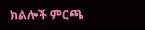ክልሎች ምርጫ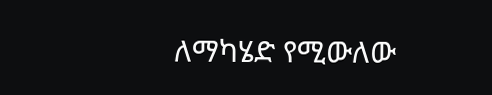ለማካሄድ የሚውለው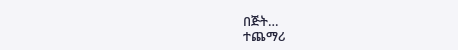በጅት…
ተጨማሪ